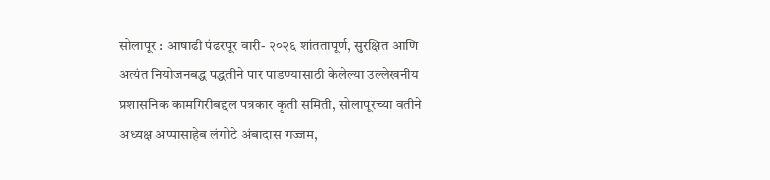सोलापूर : आषाढी पंढरपूर वारी- २०२६ शांततापूर्ण, सुरक्षित आणि अत्यंत नियोजनबद्ध पद्धतीने पार पाडण्यासाठी केलेल्या उल्लेखनीय प्रशासनिक कामगिरीबद्दल पत्रकार कृती समिती, सोलापूरच्या वतीने अध्यक्ष अप्पासाहेब लंगोटे अंबादास गज्जम,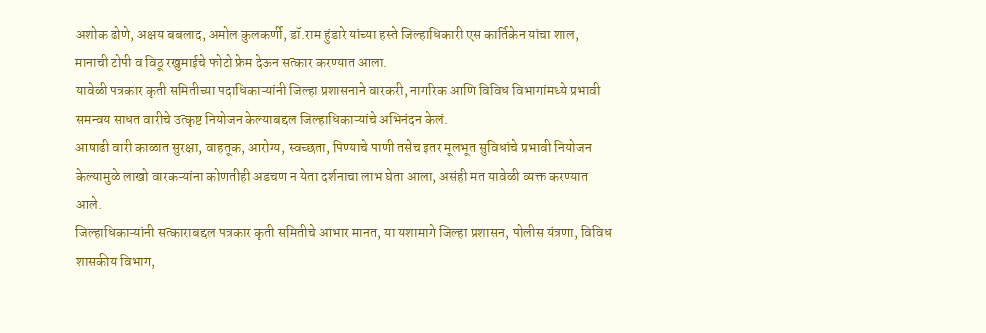अशोक ढोणे, अक्षय बबलाद, अमोल कुलकर्णी, डॉ.राम हुंडारे यांच्या हस्ते जिल्हाधिकारी एस कार्तिकेन यांचा शाल, मानाची टोपी व विठू रखुमाईचे फोटो फ्रेम देऊन सत्कार करण्यात आला.
यावेळी पत्रकार कृती समितीच्या पदाधिकाऱ्यांनी जिल्हा प्रशासनाने वारकरी, नागरिक आणि विविध विभागांमध्ये प्रभावी समन्वय साधत वारीचे उत्कृष्ट नियोजन केल्याबद्दल जिल्हाधिकाऱ्यांचे अभिनंदन केलं.
आषाढी वारी काळात सुरक्षा, वाहतूक, आरोग्य, स्वच्छता, पिण्याचे पाणी तसेच इतर मूलभूत सुविधांचे प्रभावी नियोजन केल्यामुळे लाखो वारकऱ्यांना कोणतीही अडचण न येता दर्शनाचा लाभ घेता आला, असंही मत यावेळी व्यक्त करण्यात आले.
जिल्हाधिकाऱ्यांनी सत्काराबद्दल पत्रकार कृती समितीचे आभार मानत, या यशामागे जिल्हा प्रशासन, पोलीस यंत्रणा, विविध शासकीय विभाग,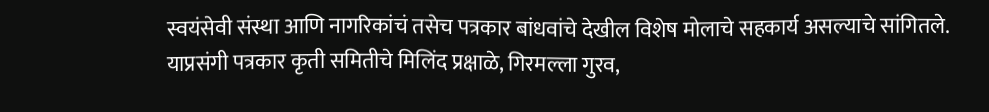स्वयंसेवी संस्था आणि नागरिकांचं तसेच पत्रकार बांधवांचे देखील विशेष मोलाचे सहकार्य असल्याचे सांगितले.
याप्रसंगी पत्रकार कृती समितीचे मिलिंद प्रक्षाळे, गिरमल्ला गुरव,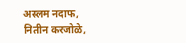अस्लम नदाफ, नितीन करजोळे,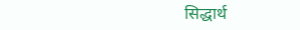सिद्धार्थ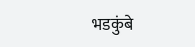भडकुंबे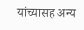यांच्यासह अन्य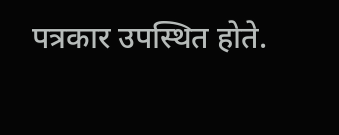पत्रकार उपस्थित होते.